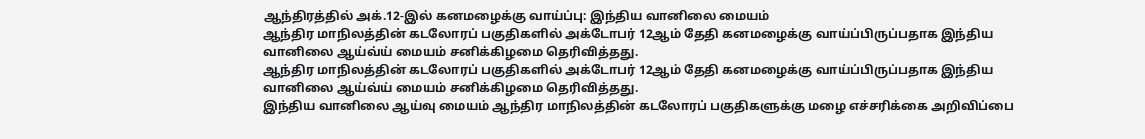ஆந்திரத்தில் அக்.12-இல் கனமழைக்கு வாய்ப்பு: இந்திய வானிலை மையம்
ஆந்திர மாநிலத்தின் கடலோரப் பகுதிகளில் அக்டோபர் 12ஆம் தேதி கனமழைக்கு வாய்ப்பிருப்பதாக இந்திய வானிலை ஆய்வ்ய் மையம் சனிக்கிழமை தெரிவித்தது.
ஆந்திர மாநிலத்தின் கடலோரப் பகுதிகளில் அக்டோபர் 12ஆம் தேதி கனமழைக்கு வாய்ப்பிருப்பதாக இந்திய வானிலை ஆய்வ்ய் மையம் சனிக்கிழமை தெரிவித்தது.
இந்திய வானிலை ஆய்வு மையம் ஆந்திர மாநிலத்தின் கடலோரப் பகுதிகளுக்கு மழை எச்சரிக்கை அறிவிப்பை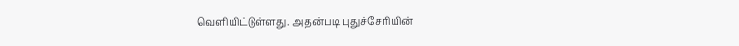வெளியிட்டுள்ளது. அதன்படி புதுச்சேரியின்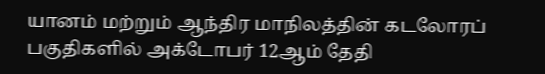யானம் மற்றும் ஆந்திர மாநிலத்தின் கடலோரப் பகுதிகளில் அக்டோபர் 12ஆம் தேதி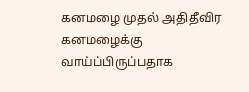கனமழை முதல் அதிதீவிர கனமழைக்கு வாய்ப்பிருப்பதாக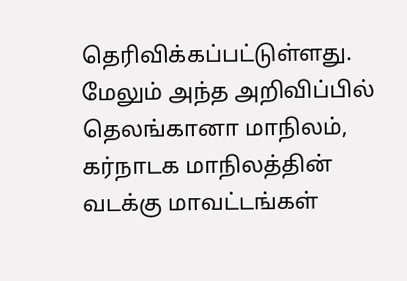தெரிவிக்கப்பட்டுள்ளது.
மேலும் அந்த அறிவிப்பில் தெலங்கானா மாநிலம், கர்நாடக மாநிலத்தின் வடக்கு மாவட்டங்கள்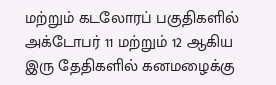மற்றும் கடலோரப் பகுதிகளில் அக்டோபர் 11 மற்றும் 12 ஆகிய இரு தேதிகளில் கனமழைக்கு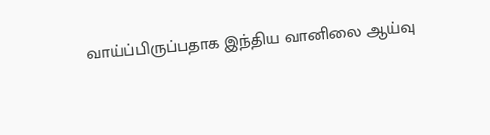வாய்ப்பிருப்பதாக இந்திய வானிலை ஆய்வு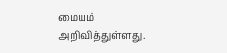மையம் அறிவித்துள்ளது.